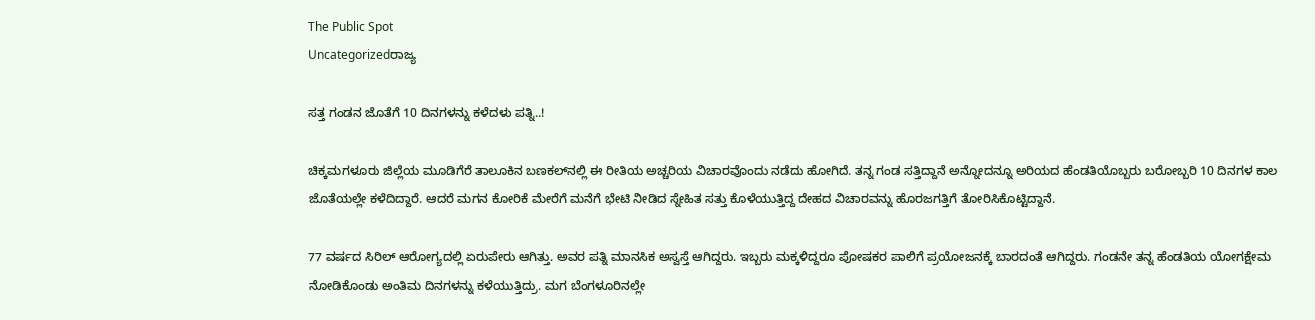The Public Spot
Uncategorizedರಾಜ್ಯ

ಸತ್ತ ಗಂಡನ ಜೊತೆಗೆ 10 ದಿನಗಳನ್ನು ಕಳೆದಳು ಪತ್ನಿ..!

ಚಿಕ್ಕಮಗಳೂರು ಜಿಲ್ಲೆಯ ಮೂಡಿಗೆರೆ ತಾಲೂಕಿನ ಬಣಕಲ್‌ನಲ್ಲಿ ಈ ರೀತಿಯ ಅಚ್ಚರಿಯ ವಿಚಾರವೊಂದು ನಡೆದು ಹೋಗಿದೆ. ತನ್ನ ಗಂಡ ಸತ್ತಿದ್ದಾನೆ ಅನ್ನೋದನ್ನೂ ಅರಿಯದ ಹೆಂಡತಿಯೊಬ್ಬರು ಬರೋಬ್ಬರಿ 10 ದಿನಗಳ ಕಾಲ ಜೊತೆಯಲ್ಲೇ ಕಳೆದಿದ್ದಾರೆ. ಆದರೆ ಮಗನ ಕೋರಿಕೆ ಮೇರೆಗೆ ಮನೆಗೆ ಭೇಟಿ ನೀಡಿದ ಸ್ನೇಹಿತ ಸತ್ತು ಕೊಳೆಯುತ್ತಿದ್ದ ದೇಹದ ವಿಚಾರವನ್ನು ಹೊರಜಗತ್ತಿಗೆ ತೋರಿಸಿಕೊಟ್ಟಿದ್ದಾನೆ.

77 ವರ್ಷದ ಸಿರಿಲ್‌ ಆರೋಗ್ಯದಲ್ಲಿ ಏರುಪೇರು ಆಗಿತ್ತು. ಅವರ ಪತ್ನಿ ಮಾನಸಿಕ ಅಸ್ವಸ್ತೆ ಆಗಿದ್ದರು. ಇಬ್ಬರು ಮಕ್ಕಳಿದ್ದರೂ ಪೋಷಕರ ಪಾಲಿಗೆ ಪ್ರಯೋಜನಕ್ಕೆ ಬಾರದಂತೆ ಆಗಿದ್ದರು. ಗಂಡನೇ ತನ್ನ ಹೆಂಡತಿಯ ಯೋಗಕ್ಷೇಮ ನೋಡಿಕೊಂಡು ಅಂತಿಮ ದಿನಗಳನ್ನು ಕಳೆಯುತ್ತಿದ್ರು. ಮಗ ಬೆಂಗಳೂರಿನಲ್ಲೇ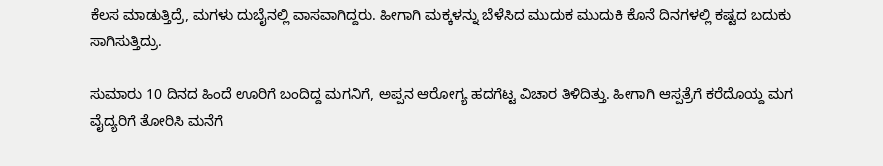ಕೆಲಸ ಮಾಡುತ್ತಿದ್ರೆ, ಮಗಳು ದುಬೈನಲ್ಲಿ ವಾಸವಾಗಿದ್ದರು. ಹೀಗಾಗಿ ಮಕ್ಕಳನ್ನು ಬೆಳೆಸಿದ ಮುದುಕ ಮುದುಕಿ ಕೊನೆ ದಿನಗಳಲ್ಲಿ ಕಷ್ಟದ ಬದುಕು ಸಾಗಿಸುತ್ತಿದ್ರು.

ಸುಮಾರು 10 ದಿನದ ಹಿಂದೆ ಊರಿಗೆ ಬಂದಿದ್ದ ಮಗನಿಗೆ, ಅಪ್ಪನ ಆರೋಗ್ಯ ಹದಗೆಟ್ಟ ವಿಚಾರ ತಿಳಿದಿತ್ತು. ಹೀಗಾಗಿ ಆಸ್ಪತ್ರೆಗೆ ಕರೆದೊಯ್ದ ಮಗ ವೈದ್ಯರಿಗೆ ತೋರಿಸಿ ಮನೆಗೆ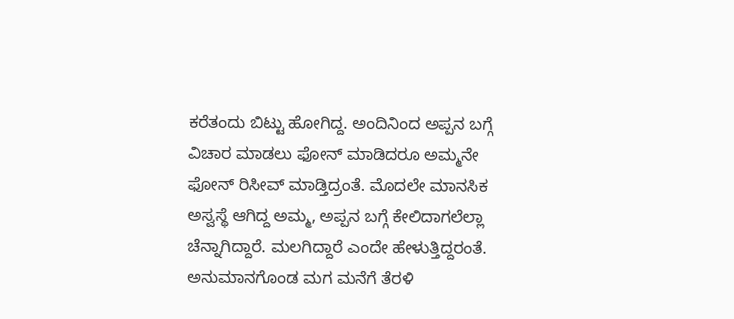ಕರೆತಂದು ಬಿಟ್ಟು ಹೋಗಿದ್ದ. ಅಂದಿನಿಂದ ಅಪ್ಪನ ಬಗ್ಗೆ ವಿಚಾರ ಮಾಡಲು ಫೋನ್‌ ಮಾಡಿದರೂ ಅಮ್ಮನೇ ಫೋನ್‌ ರಿಸೀವ್‌ ಮಾಡ್ತಿದ್ರಂತೆ. ಮೊದಲೇ ಮಾನಸಿಕ ಅಸ್ವಸ್ಥೆ ಆಗಿದ್ದ ಅಮ್ಮ, ಅಪ್ಪನ ಬಗ್ಗೆ ಕೇಲಿದಾಗಲೆಲ್ಲಾ ಚೆನ್ನಾಗಿದ್ದಾರೆ. ಮಲಗಿದ್ದಾರೆ ಎಂದೇ ಹೇಳುತ್ತಿದ್ದರಂತೆ. ಅನುಮಾನಗೊಂಡ ಮಗ ಮನೆಗೆ ತೆರಳಿ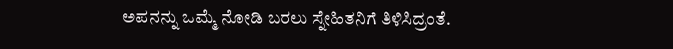ಅಪನನ್ನು ಒಮ್ಮೆ ನೋಡಿ ಬರಲು ಸ್ನೇಹಿತನಿಗೆ ತಿಳಿಸಿದ್ರಂತೆ.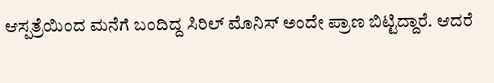ಆಸ್ಪತ್ರೆಯಿಂದ ಮನೆಗೆ ಬಂದಿದ್ದ ಸಿರಿಲ್ ಮೊನಿಸ್ ಅಂದೇ ಪ್ರಾಣ ಬಿಟ್ಟಿದ್ದಾರೆ. ಆದರೆ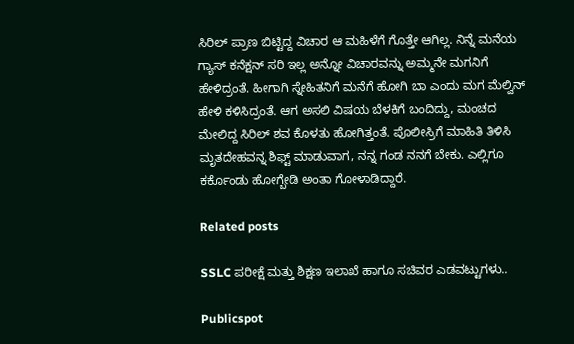ಸಿರಿಲ್‌ ಪ್ರಾಣ ಬಿಟ್ಟಿದ್ದ ವಿಚಾರ ಆ ಮಹಿಳೆಗೆ ಗೊತ್ತೇ ಆಗಿಲ್ಲ. ನಿನ್ನೆ ಮನೆಯ ಗ್ಯಾಸ್‌‌ ಕನೆಕ್ಷನ್‌‌ ಸರಿ ಇಲ್ಲ ಅನ್ನೋ ವಿಚಾರವನ್ನು ಅಮ್ಮನೇ ಮಗನಿಗೆ ಹೇಳಿದ್ರಂತೆ. ಹೀಗಾಗಿ ಸ್ನೇಹಿತನಿಗೆ ಮನೆಗೆ ಹೋಗಿ ಬಾ ಎಂದು ಮಗ ಮೆಲ್ವಿನ್‌ ಹೇಳಿ ಕಳಿಸಿದ್ರಂತೆ. ಆಗ ಅಸಲಿ ವಿಷಯ ಬೆಳಕಿಗೆ ಬಂದಿದ್ದು, ಮಂಚದ ಮೇಲಿದ್ದ ಸಿರಿಲ್‌ ಶವ ಕೊಳತು ಹೋಗಿತ್ತಂತೆ. ಪೊಲೀಸ್ರಿಗೆ ಮಾಹಿತಿ ತಿಳಿಸಿ ಮೃತದೇಹವನ್ನ ಶಿಫ್ಟ್‌ ಮಾಡುವಾಗ, ನನ್ನ ಗಂಡ ನನಗೆ ಬೇಕು. ಎಲ್ಲಿಗೂ ಕರ್ಕೊಂಡು ಹೋಗ್ಬೇಡಿ ಅಂತಾ ಗೋಳಾಡಿದ್ದಾರೆ.

Related posts

SSLC ಪರೀಕ್ಷೆ ಮತ್ತು ಶಿಕ್ಷಣ ಇಲಾಖೆ ಹಾಗೂ ಸಚಿವರ ಎಡವಟ್ಟುಗಳು..

Publicspot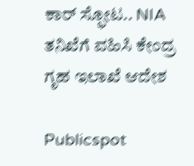ಕಾರ್ ಸ್ಫೋಟ.. NIA ತನಿಖೆಗೆ ವಹಿಸಿ ಕೇಂದ್ರ ಗೃಹ ಇಲಾಖೆ ಆದೇಶ

Publicspot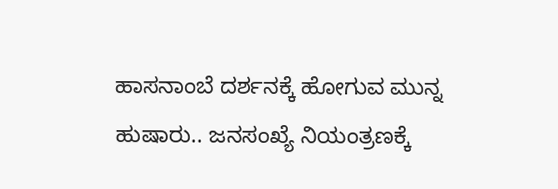ಹಾಸನಾಂಬೆ ದರ್ಶನಕ್ಕೆ ಹೋಗುವ ಮುನ್ನ ಹುಷಾರು.. ಜನಸಂಖ್ಯೆ ನಿಯಂತ್ರಣಕ್ಕೆ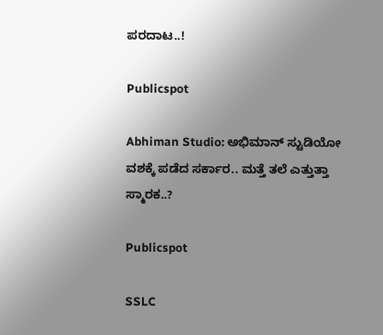ಪರದಾಟ..!

Publicspot

Abhiman Studio: ಅಭಿಮಾನ್ ಸ್ಟುಡಿಯೋ ವಶಕ್ಕೆ ಪಡೆದ ಸರ್ಕಾರ.. ಮತ್ತೆ ತಲೆ ಎತ್ತುತ್ತಾ ಸ್ಮಾರಕ..?

Publicspot

SSLC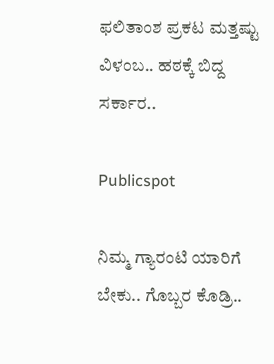ಫಲಿತಾಂಶ ಪ್ರಕಟ ಮತ್ತಷ್ಟು ವಿಳಂಬ.. ಹಠಕ್ಕೆ ಬಿದ್ದ ಸರ್ಕಾರ..

Publicspot

ನಿಮ್ಮ ಗ್ಯಾರಂಟಿ ಯಾರಿಗೆ ಬೇಕು.. ಗೊಬ್ಬರ ಕೊಡ್ರಿ..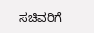ಸಚಿವರಿಗೆ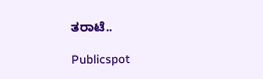ತರಾಟೆ..

Publicspot